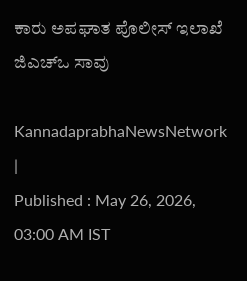ಕಾರು ಅಪಘಾತ ಪೊಲೀಸ್ ಇಲಾಖೆ ಜಿಎಚ್‌ಒ ಸಾವು

KannadaprabhaNewsNetwork |
Published : May 26, 2026, 03:00 AM IST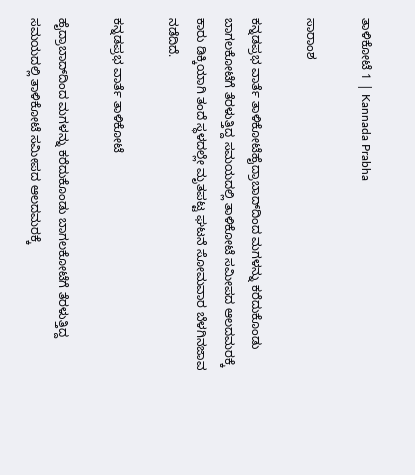ತಾಳಿಕೋಟೆ 1 | Kannada Prabha

ಸಾರಾಂಶ

ಕನ್ನಡಪ್ರಭ ವಾರ್ತೆ ತಾಳಿಕೋಟೆಹೈದ್ರಾಬಾದ್‌ದಿಂದ ಮಗಳನ್ನು ಕರೆದುಕೊಂಡು ಬಾಗಲಕೋಟೆಗೆ ತೆರಳುತ್ತಿದ್ದ ಸಮಯದಲ್ಲಿ ತಾಳಿಕೋಟೆ ಸಮೀಪದ ಆಲದಮರಕ್ಕೆ ಕಾರು ಡಿಕ್ಕಿಯಾಗಿ ತಂದೆ ಸ್ಥಳದಲ್ಲೇ ಮೃತಪಟ್ಟ ಘಟನೆ ಸೋಮವಾರ ಬೆಳಗಿನಜಾವ ನಡೆದಿದೆ.

ಕನ್ನಡಪ್ರಭ ವಾರ್ತೆ ತಾಳಿಕೋಟೆ

ಹೈದ್ರಾಬಾದ್‌ದಿಂದ ಮಗಳನ್ನು ಕರೆದುಕೊಂಡು ಬಾಗಲಕೋಟೆಗೆ ತೆರಳುತ್ತಿದ್ದ ಸಮಯದಲ್ಲಿ ತಾಳಿಕೋಟೆ ಸಮೀಪದ ಆಲದಮರಕ್ಕೆ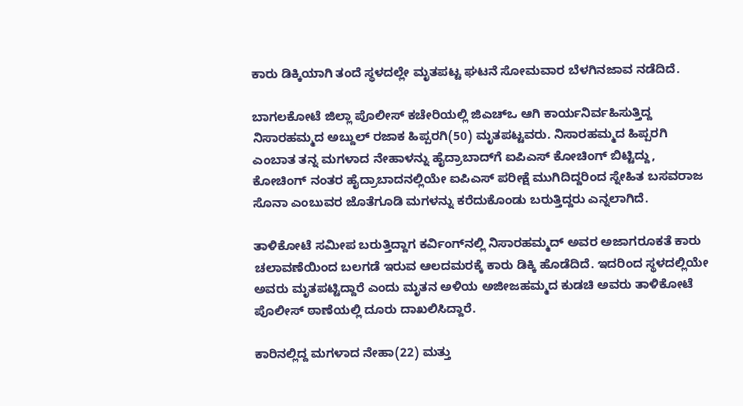ಕಾರು ಡಿಕ್ಕಿಯಾಗಿ ತಂದೆ ಸ್ಥಳದಲ್ಲೇ ಮೃತಪಟ್ಟ ಘಟನೆ ಸೋಮವಾರ ಬೆಳಗಿನಜಾವ ನಡೆದಿದೆ.

ಬಾಗಲಕೋಟೆ ಜಿಲ್ಲಾ ಪೊಲೀಸ್ ಕಚೇರಿಯಲ್ಲಿ ಜಿಎಚ್‌ಒ ಆಗಿ ಕಾರ್ಯನಿರ್ವಹಿಸುತ್ತಿದ್ದ ನಿಸಾರಹಮ್ಮದ ಅಬ್ದುಲ್‌ ರಜಾಕ ಹಿಪ್ಪರಗಿ(50) ಮೃತಪಟ್ಟವರು. ನಿಸಾರಹಮ್ಮದ ಹಿಪ್ಪರಗಿ ಎಂಬಾತ ತನ್ನ ಮಗಳಾದ ನೇಹಾಳನ್ನು ಹೈದ್ರಾಬಾದ್‌ಗೆ ಐಪಿಎಸ್ ಕೋಚಿಂಗ್ ಬಿಟ್ಟಿದ್ದು, ಕೋಚಿಂಗ್ ನಂತರ ಹೈದ್ರಾಬಾದನಲ್ಲಿಯೇ ಐಪಿಎಸ್ ಪರೀಕ್ಷೆ ಮುಗಿದಿದ್ದರಿಂದ ಸ್ನೇಹಿತ ಬಸವರಾಜ ಸೊನಾ ಎಂಬುವರ ಜೊತೆಗೂಡಿ ಮಗಳನ್ನು ಕರೆದುಕೊಂಡು ಬರುತ್ತಿದ್ದರು ಎನ್ನಲಾಗಿದೆ.

ತಾಳಿಕೋಟೆ ಸಮೀಪ ಬರುತ್ತಿದ್ದಾಗ ಕರ್ವಿಂಗ್‌ನಲ್ಲಿ ನಿಸಾರಹಮ್ಮದ್‌ ಅವರ ಅಜಾಗರೂಕತೆ ಕಾರು ಚಲಾವಣೆಯಿಂದ ಬಲಗಡೆ ಇರುವ ಆಲದಮರಕ್ಕೆ ಕಾರು ಡಿಕ್ಕಿ ಹೊಡೆದಿದೆ. ಇದರಿಂದ ಸ್ಥಳದಲ್ಲಿಯೇ ಅವರು ಮೃತಪಟ್ಟಿದ್ದಾರೆ ಎಂದು ಮೃತನ ಅಳಿಯ ಅಜೀಜಹಮ್ಮದ ಕುಡಚಿ ಅವರು ತಾಳಿಕೋಟೆ ಪೊಲೀಸ್ ಠಾಣೆಯಲ್ಲಿ ದೂರು ದಾಖಲಿಸಿದ್ದಾರೆ.

ಕಾರಿನಲ್ಲಿದ್ದ ಮಗಳಾದ ನೇಹಾ(22) ಮತ್ತು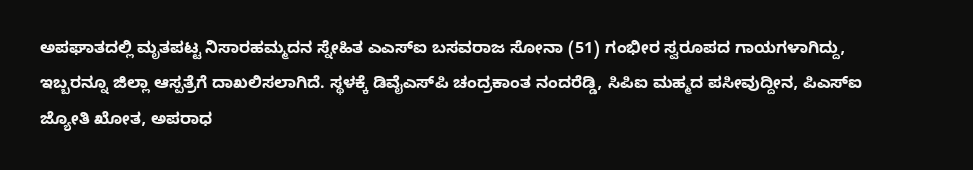ಅಪಘಾತದಲ್ಲಿ ಮೃತಪಟ್ಟ ನಿಸಾರಹಮ್ಮದನ ಸ್ನೇಹಿತ ಎಎಸ್‌ಐ ಬಸವರಾಜ ಸೋನಾ (51) ಗಂಭೀರ ಸ್ವರೂಪದ ಗಾಯಗಳಾಗಿದ್ದು, ಇಬ್ಬರನ್ನೂ ಜಿಲ್ಲಾ ಆಸ್ಪತ್ರೆಗೆ ದಾಖಲಿಸಲಾಗಿದೆ. ಸ್ಥಳಕ್ಕೆ ಡಿವೈಎಸ್‌ಪಿ ಚಂದ್ರಕಾಂತ ನಂದರೆಡ್ಡಿ, ಸಿಪಿಐ ಮಹ್ಮದ ಪಸೀವುದ್ದೀನ, ಪಿಎಸ್‌ಐ ಜ್ಯೋತಿ ಖೋತ, ಅಪರಾಧ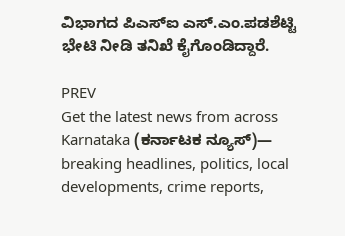ವಿಭಾಗದ ಪಿಎಸ್‌ಐ ಎಸ್.ಎಂ.ಪಡಶೆಟ್ಟಿ ಭೇಟಿ ನೀಡಿ ತನಿಖೆ ಕೈಗೊಂಡಿದ್ದಾರೆ.

PREV
Get the latest news from across Karnataka (ಕರ್ನಾಟಕ ನ್ಯೂಸ್)— breaking headlines, politics, local developments, crime reports,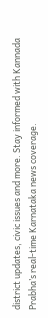district updates, civic issues and more. Stay informed with Kannada Prabha’s real‑time Karnataka news coverage.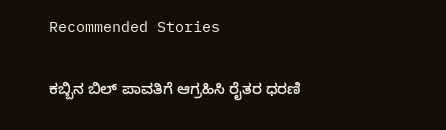Recommended Stories

ಕಬ್ಬಿನ ಬಿಲ್‌ ಪಾವತಿಗೆ ಆಗ್ರಹಿಸಿ ರೈತರ ಧರಣಿ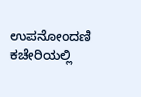ಉಪನೋಂದಣಿ ಕಚೇರಿಯಲ್ಲಿ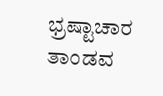ಭ್ರಷ್ಟಾಚಾರ ತಾಂಡವ